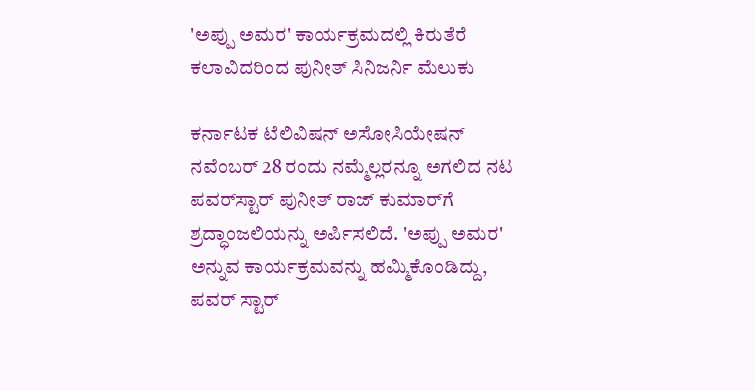'ಅಪ್ಪು ಅಮರ' ಕಾರ್ಯಕ್ರಮದಲ್ಲಿ ಕಿರುತೆರೆ ಕಲಾವಿದರಿಂದ ಪುನೀತ್ ಸಿನಿಜರ್ನಿ ಮೆಲುಕು

ಕರ್ನಾಟಕ ಟೆಲಿವಿಷನ್ ಅಸೋಸಿಯೇಷನ್ ನವೆಂಬರ್ 28 ರಂದು ನಮ್ಮೆಲ್ಲರನ್ನೂ ಅಗಲಿದ ನಟ ಪವರ್‌ಸ್ಟಾರ್ ಪುನೀತ್ ರಾಜ್ ಕುಮಾರ್‌ಗೆ ಶ್ರದ್ಧಾಂಜಲಿಯನ್ನು ಅರ್ಪಿಸಲಿದೆ. 'ಅಪ್ಪು ಅಮರ' ಅನ್ನುವ ಕಾರ್ಯಕ್ರಮವನ್ನು ಹಮ್ಮಿಕೊಂಡಿದ್ದು, ಪವರ್ ಸ್ಟಾರ್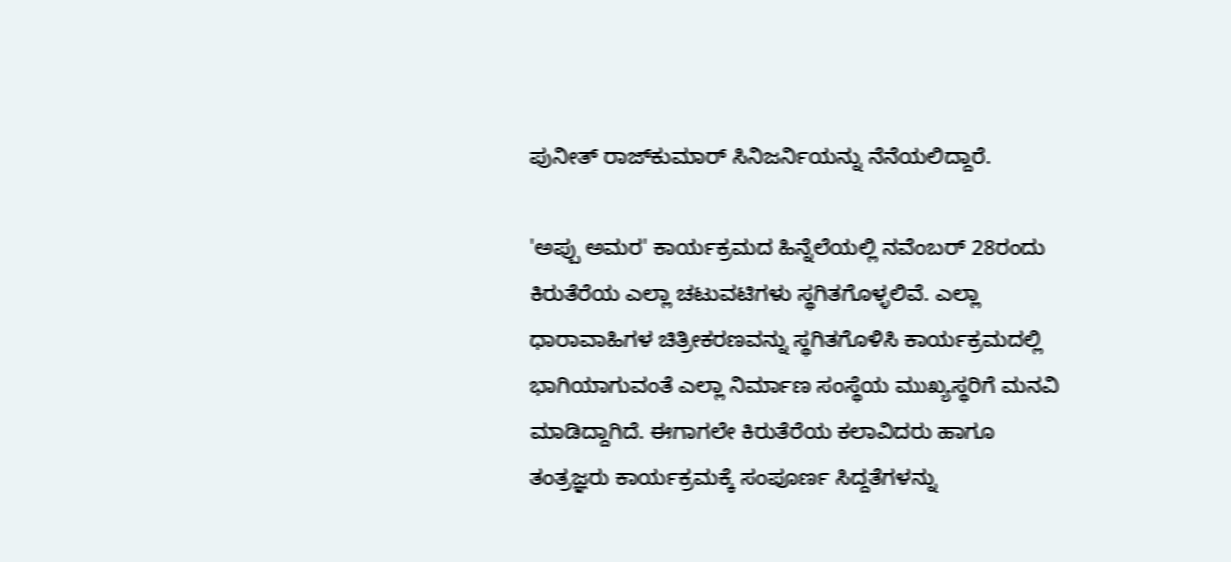ಪುನೀತ್ ರಾಜ್‌ಕುಮಾರ್ ಸಿನಿಜರ್ನಿಯನ್ನು ನೆನೆಯಲಿದ್ದಾರೆ.

'ಅಪ್ಪು ಅಮರ' ಕಾರ್ಯಕ್ರಮದ ಹಿನ್ನೆಲೆಯಲ್ಲಿ ನವೆಂಬರ್ 28ರಂದು ಕಿರುತೆರೆಯ ಎಲ್ಲಾ ಚಟುವಟಿಗಳು ಸ್ಥಗಿತಗೊಳ್ಳಲಿವೆ. ಎಲ್ಲಾ ಧಾರಾವಾಹಿಗಳ ಚಿತ್ರೀಕರಣವನ್ನು ಸ್ಥಗಿತಗೊಳಿಸಿ ಕಾರ್ಯಕ್ರಮದಲ್ಲಿ ಭಾಗಿಯಾಗುವಂತೆ ಎಲ್ಲಾ ನಿರ್ಮಾಣ ಸಂಸ್ಥೆಯ ಮುಖ್ಯಸ್ಥರಿಗೆ ಮನವಿ ಮಾಡಿದ್ದಾಗಿದೆ. ಈಗಾಗಲೇ ಕಿರುತೆರೆಯ ಕಲಾವಿದರು ಹಾಗೂ ತಂತ್ರಜ್ಞರು ಕಾರ್ಯಕ್ರಮಕ್ಕೆ ಸಂಪೂರ್ಣ ಸಿದ್ದತೆಗಳನ್ನು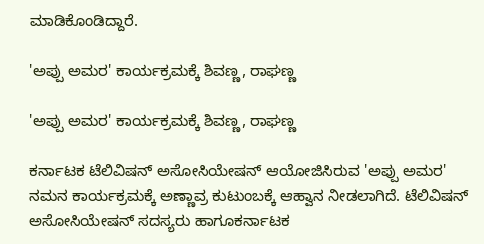ಮಾಡಿಕೊಂಡಿದ್ದಾರೆ.

'ಅಪ್ಪು ಅಮರ' ಕಾರ್ಯಕ್ರಮಕ್ಕೆ ಶಿವಣ್ಣ, ರಾಘಣ್ಣ

'ಅಪ್ಪು ಅಮರ' ಕಾರ್ಯಕ್ರಮಕ್ಕೆ ಶಿವಣ್ಣ, ರಾಘಣ್ಣ

ಕರ್ನಾಟಕ ಟೆಲಿವಿಷನ್ ಅಸೋಸಿಯೇಷನ್ ಆಯೋಜಿಸಿರುವ 'ಅಪ್ಪು ಅಮರ' ನಮನ ಕಾರ್ಯಕ್ರಮಕ್ಕೆ ಅಣ್ಣಾವ್ರ ಕುಟುಂಬಕ್ಕೆ ಆಹ್ವಾನ ನೀಡಲಾಗಿದೆ. ಟೆಲಿವಿಷನ್ ಅಸೋಸಿಯೇಷನ್ ಸದಸ್ಯರು ಹಾಗೂಕರ್ನಾಟಕ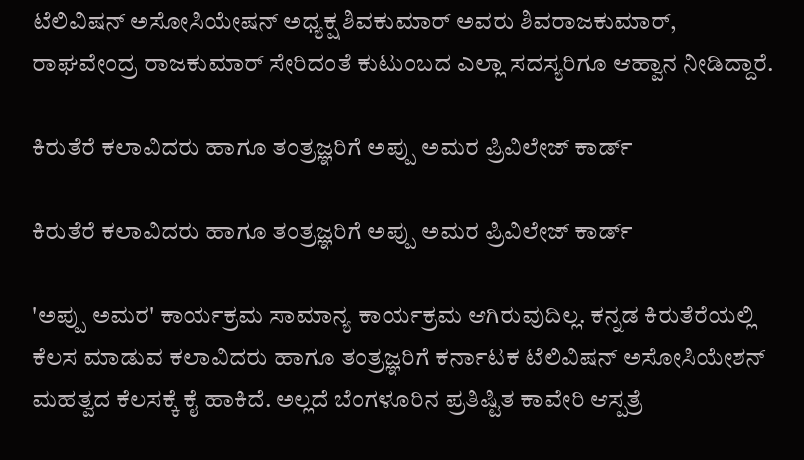ಟೆಲಿವಿಷನ್ ಅಸೋಸಿಯೇಷನ್ ಅಧ್ಯಕ್ಷ ಶಿವಕುಮಾರ್ ಅವರು ಶಿವರಾಜಕುಮಾರ್, ರಾಘವೇಂದ್ರ ರಾಜಕುಮಾರ್ ಸೇರಿದಂತೆ ಕುಟುಂಬದ ಎಲ್ಲಾ ಸದಸ್ಯರಿಗೂ ಆಹ್ವಾನ ನೀಡಿದ್ದಾರೆ.

ಕಿರುತೆರೆ ಕಲಾವಿದರು ಹಾಗೂ ತಂತ್ರಜ್ಞರಿಗೆ ಅಪ್ಪು ಅಮರ ಪ್ರಿವಿಲೇಜ್ ಕಾರ್ಡ್

ಕಿರುತೆರೆ ಕಲಾವಿದರು ಹಾಗೂ ತಂತ್ರಜ್ಞರಿಗೆ ಅಪ್ಪು ಅಮರ ಪ್ರಿವಿಲೇಜ್ ಕಾರ್ಡ್

'ಅಪ್ಪು ಅಮರ' ಕಾರ್ಯಕ್ರಮ ಸಾಮಾನ್ಯ ಕಾರ್ಯಕ್ರಮ ಆಗಿರುವುದಿಲ್ಲ. ಕನ್ನಡ ಕಿರುತೆರೆಯಲ್ಲಿ ಕೆಲಸ ಮಾಡುವ ಕಲಾವಿದರು ಹಾಗೂ ತಂತ್ರಜ್ಞರಿಗೆ ಕರ್ನಾಟಕ ಟೆಲಿವಿಷನ್ ಅಸೋಸಿಯೇಶನ್ ಮಹತ್ವದ ಕೆಲಸಕ್ಕೆ ಕೈ ಹಾಕಿದೆ. ಅಲ್ಲದೆ ಬೆಂಗಳೂರಿನ ಪ್ರತಿಷ್ಟಿತ ಕಾವೇರಿ ಆಸ್ಪತ್ರೆ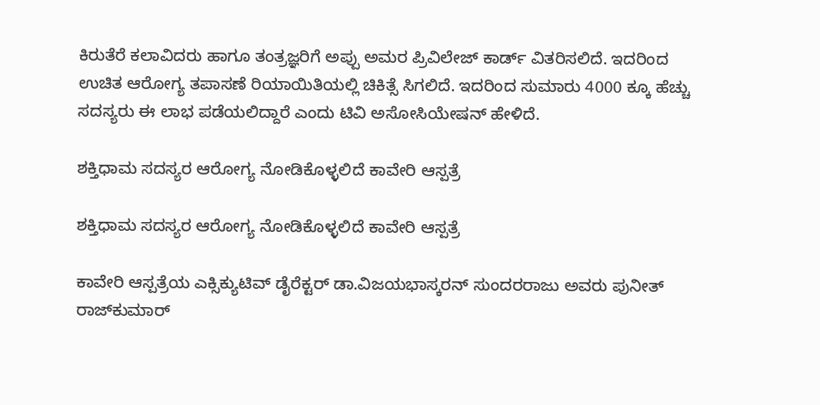ಕಿರುತೆರೆ ಕಲಾವಿದರು ಹಾಗೂ ತಂತ್ರಜ್ಞರಿಗೆ ಅಪ್ಪು ಅಮರ ಪ್ರಿವಿಲೇಜ್ ಕಾರ್ಡ್ ವಿತರಿಸಲಿದೆ. ಇದರಿಂದ ಉಚಿತ ಆರೋಗ್ಯ ತಪಾಸಣೆ ರಿಯಾಯಿತಿಯಲ್ಲಿ ಚಿಕಿತ್ಸೆ ಸಿಗಲಿದೆ. ಇದರಿಂದ ಸುಮಾರು 4000 ಕ್ಕೂ ಹೆಚ್ಚು ಸದಸ್ಯರು ಈ ಲಾಭ ಪಡೆಯಲಿದ್ದಾರೆ ಎಂದು ಟಿವಿ ಅಸೋಸಿಯೇಷನ್ ಹೇಳಿದೆ.

ಶಕ್ತಿಧಾಮ ಸದಸ್ಯರ ಆರೋಗ್ಯ ನೋಡಿಕೊಳ್ಳಲಿದೆ ಕಾವೇರಿ ಆಸ್ಪತ್ರೆ

ಶಕ್ತಿಧಾಮ ಸದಸ್ಯರ ಆರೋಗ್ಯ ನೋಡಿಕೊಳ್ಳಲಿದೆ ಕಾವೇರಿ ಆಸ್ಪತ್ರೆ

ಕಾವೇರಿ ಆಸ್ಪತ್ರೆಯ ಎಕ್ಸಿಕ್ಯುಟಿವ್ ಡೈರೆಕ್ಟರ್ ಡಾ.ವಿಜಯಭಾಸ್ಕರನ್ ಸುಂದರರಾಜು ಅವರು ಪುನೀತ್ ರಾಜ್‍ಕುಮಾರ್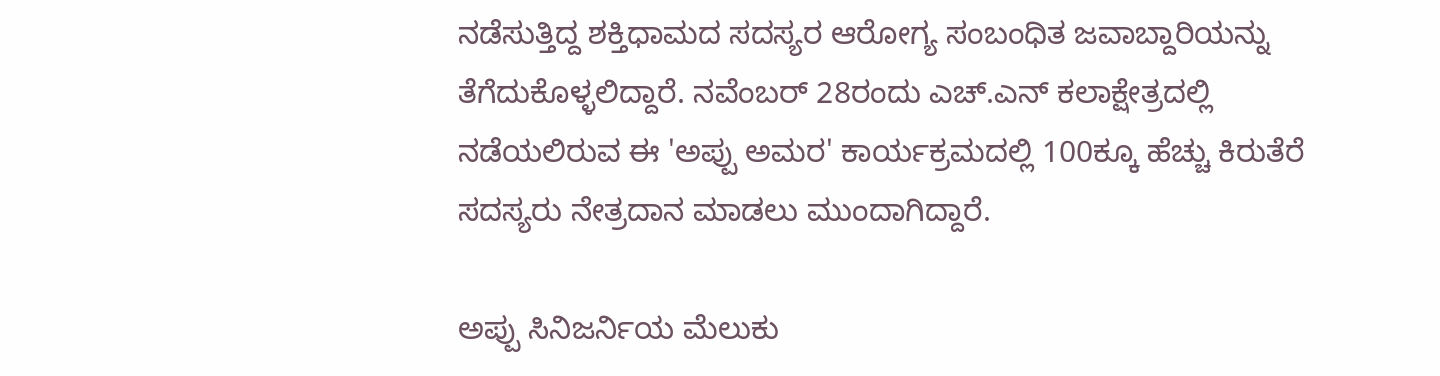ನಡೆಸುತ್ತಿದ್ದ ಶಕ್ತಿಧಾಮದ ಸದಸ್ಯರ ಆರೋಗ್ಯ ಸಂಬಂಧಿತ ಜವಾಬ್ದಾರಿಯನ್ನು ತೆಗೆದುಕೊಳ್ಳಲಿದ್ದಾರೆ. ನವೆಂಬರ್ 28ರಂದು ಎಚ್.ಎನ್ ಕಲಾಕ್ಷೇತ್ರದಲ್ಲಿ ನಡೆಯಲಿರುವ ಈ 'ಅಪ್ಪು ಅಮರ' ಕಾರ್ಯಕ್ರಮದಲ್ಲಿ 100ಕ್ಕೂ ಹೆಚ್ಚು ಕಿರುತೆರೆ ಸದಸ್ಯರು ನೇತ್ರದಾನ ಮಾಡಲು ಮುಂದಾಗಿದ್ದಾರೆ.

ಅಪ್ಪು ಸಿನಿಜರ್ನಿಯ ಮೆಲುಕು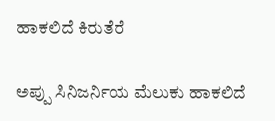ಹಾಕಲಿದೆ ಕಿರುತೆರೆ

ಅಪ್ಪು ಸಿನಿಜರ್ನಿಯ ಮೆಲುಕು ಹಾಕಲಿದೆ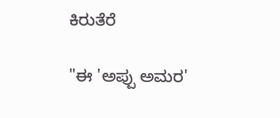ಕಿರುತೆರೆ

"ಈ 'ಅಪ್ಪು ಅಮರ'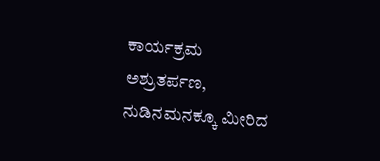ಕಾರ್ಯಕ್ರಮ ಅಶ್ರುತರ್ಪಣ, ನುಡಿನಮನಕ್ಕೂ ಮೀರಿದ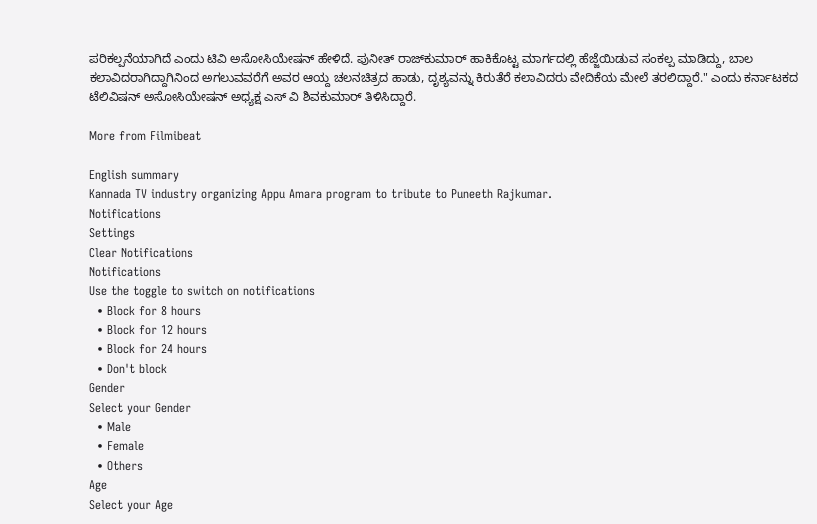ಪರಿಕಲ್ಪನೆಯಾಗಿದೆ ಎಂದು ಟಿವಿ ಅಸೋಸಿಯೇಷನ್ ಹೇಳಿದೆ. ಪುನೀತ್ ರಾಜ್‌ಕುಮಾರ್ ಹಾಕಿಕೊಟ್ಟ ಮಾರ್ಗದಲ್ಲಿ ಹೆಜ್ಜೆಯಿಡುವ ಸಂಕಲ್ಪ ಮಾಡಿದ್ದು, ಬಾಲ ಕಲಾವಿದರಾಗಿದ್ದಾಗಿನಿಂದ ಅಗಲುವವರೆಗೆ ಅವರ ಆಯ್ದ ಚಲನಚಿತ್ರದ ಹಾಡು, ದೃಶ್ಯವನ್ನು ಕಿರುತೆರೆ ಕಲಾವಿದರು ವೇದಿಕೆಯ ಮೇಲೆ ತರಲಿದ್ದಾರೆ." ಎಂದು ಕರ್ನಾಟಕದ ಟೆಲಿವಿಷನ್ ಅಸೋಸಿಯೇಷನ್ ಅಧ್ಯಕ್ಷ ಎಸ್‌ ವಿ ಶಿವಕುಮಾರ್ ತಿಳಿಸಿದ್ದಾರೆ.

More from Filmibeat

English summary
Kannada TV industry organizing Appu Amara program to tribute to Puneeth Rajkumar.
Notifications
Settings
Clear Notifications
Notifications
Use the toggle to switch on notifications
  • Block for 8 hours
  • Block for 12 hours
  • Block for 24 hours
  • Don't block
Gender
Select your Gender
  • Male
  • Female
  • Others
Age
Select your Age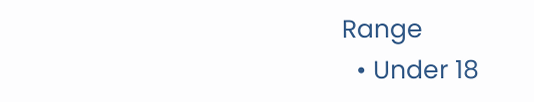Range
  • Under 18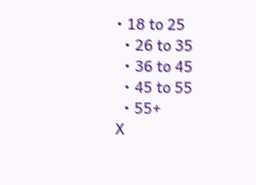• 18 to 25
  • 26 to 35
  • 36 to 45
  • 45 to 55
  • 55+
X